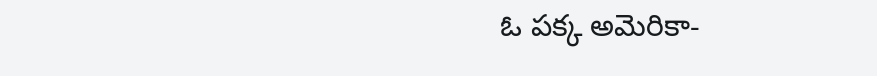ఓ పక్క అమెరికా-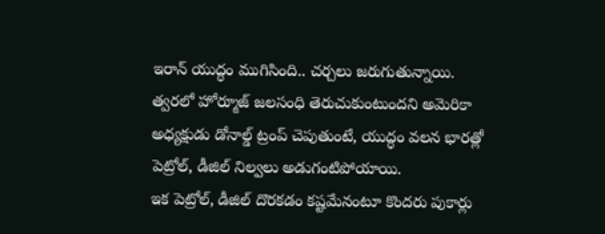ఇరాన్ యుద్ధం ముగిసింది.. చర్చలు జరుగుతున్నాయి. త్వరలో హోర్మూజ్ జలసంధి తెరుచుకుంటుందని అమెరికా అధ్యక్షుడు డోనాల్డ్ ట్రంప్ చెపుతుంటే, యుద్ధం వలన భారత్లో పెట్రోల్, డీజిల్ నిల్వలు అడుగంటిపోయాయి.
ఇక పెట్రోల్, డీజిల్ దొరకడం కష్టమేనంటూ కొందరు పుకార్లు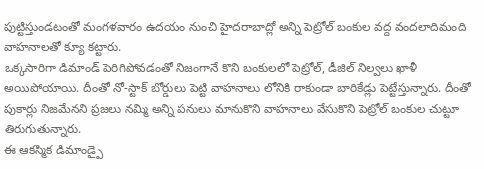పుట్టిస్తుండటంతో మంగళవారం ఉదయం నుంచి హైదరాబాద్లో అన్ని పెట్రోల్ బంకుల వద్ద వందలాదిమంది వాహనాలతో క్యూ కట్టారు.
ఒక్కసారిగా డిమాండ్ పెరిగిపోవడంతో నిజంగానే కొని బంకులలో పెట్రోల్, డీజిల్ నిల్వలు ఖాళీ అయిపోయాయి. దీంతో నో-స్టాక్ బోర్డులు పెట్టి వాహనాలు లోనికి రాకుండా బారికేడ్లు పెట్టేస్తున్నారు. దీంతో పుకార్లు నిజమేనని ప్రజలు నమ్మి అన్ని పనులు మానుకొని వాహనాలు వేసుకొని పెట్రోల్ బంకుల చుట్టూ తిరుగుతున్నారు.
ఈ ఆకస్మిక డిమాండ్పై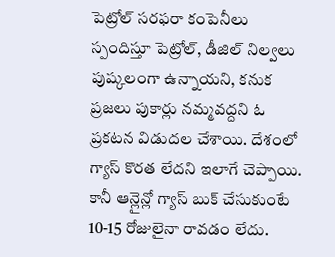పెట్రోల్ సరఫరా కంపెనీలు స్పందిస్తూ పెట్రోల్, డీజిల్ నిల్వలు పుష్కలంగా ఉన్నాయని, కనుక ప్రజలు పుకార్లు నమ్మవద్దని ఓ ప్రకటన విడుదల చేశాయి. దేశంలో గ్యాస్ కొరత లేదని ఇలాగే చెప్పాయి. కానీ ఆన్లైన్లో గ్యాస్ బుక్ చేసుకుంటే 10-15 రోజులైనా రావడం లేదు.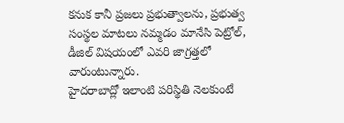కనుక కానీ ప్రజలు ప్రభుత్వాలను, ప్రభుత్వ సంస్థల మాటలు నమ్మడం మానేసి పెట్రోల్, డీజిల్ విషయంలో ఎవరి జాగ్రత్తలో వారుంటున్నారు.
హైదరాబాద్లో ఇలాంటి పరిస్థితి నెలకుంటే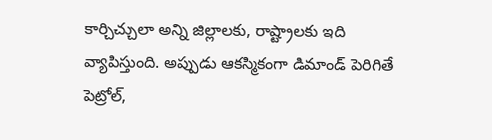కార్చిచ్చులా అన్ని జిల్లాలకు, రాష్ట్రాలకు ఇది వ్యాపిస్తుంది. అప్పుడు ఆకస్మికంగా డిమాండ్ పెరిగితే పెట్రోల్,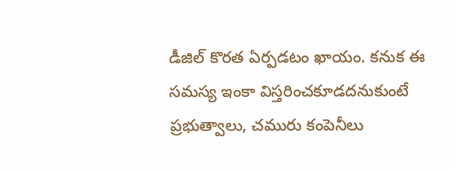డీజిల్ కొరత ఏర్పడటం ఖాయం. కనుక ఈ సమస్య ఇంకా విస్తరించకూడదనుకుంటే ప్రభుత్వాలు, చమురు కంపెనీలు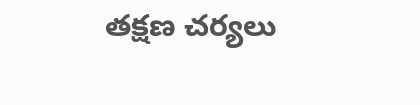తక్షణ చర్యలు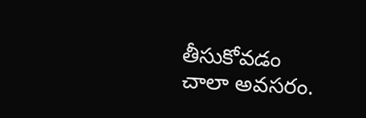తీసుకోవడం చాలా అవసరం.